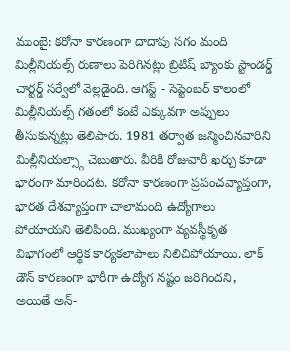ముంబై: కరోనా కారణంగా దాదాపు సగం మంది మిల్లీనియల్స్ రుణాలు పెరిగినట్లు బ్రిటిష్ బ్యాంకు స్టాండర్డ్ చార్టర్డ్ సర్వేలో వెల్లడైంది. ఆగస్ట్ - సెప్టెంబర్ కాలంలో మిల్లీనియల్స్ గతంలో కంటే ఎక్కువగా అప్పులు తీసుకున్నట్లు తెలిపారు. 1981 తర్వాత జన్మించినవారిని మిల్లీనియల్స్గా చెబుతారు. వీరికి రోజువారీ ఖర్చు కూడా భారంగా మారిందట. కరోనా కారణంగా ప్రపంచవ్యాప్తంగా, భారత దేశవ్యాప్తంగా చాలామంది ఉద్యోగాలు పోయాయని తెలిపింది. ముఖ్యంగా వ్యవస్థీకృత విభాగంలో ఆర్థిక కార్యకలాపాలు నిలిచిపోయాయి. లాక్ డౌన్ కారణంగా భారీగా ఉద్యోగ నష్టం జరిగిందని, అయితే అన్-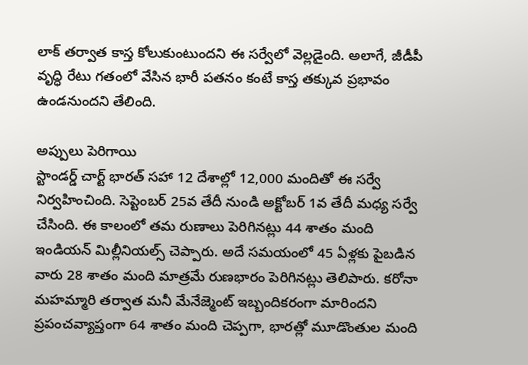లాక్ తర్వాత కాస్త కోలుకుంటుందని ఈ సర్వేలో వెల్లడైంది. అలాగే, జీడీపీ వృద్ధి రేటు గతంలో వేసిన భారీ పతనం కంటే కాస్త తక్కువ ప్రభావం ఉండనుందని తేలింది.

అప్పులు పెరిగాయి
స్టాండర్డ్ చార్ట్ భారత్ సహా 12 దేశాల్లో 12,000 మందితో ఈ సర్వే నిర్వహించింది. సెప్టెంబర్ 25వ తేదీ నుండి అక్టోబర్ 1వ తేదీ మధ్య సర్వే చేసింది. ఈ కాలంలో తమ రుణాలు పెరిగినట్లు 44 శాతం మంది ఇండియన్ మిల్లీనియల్స్ చెప్పారు. అదే సమయంలో 45 ఏళ్లకు పైబడిన వారు 28 శాతం మంది మాత్రమే రుణభారం పెరిగినట్లు తెలిపారు. కరోనా మహమ్మారి తర్వాత మనీ మేనేజ్మెంట్ ఇబ్బందికరంగా మారిందని ప్రపంచవ్యాప్తంగా 64 శాతం మంది చెప్పగా, భారత్లో మూడొంతుల మంది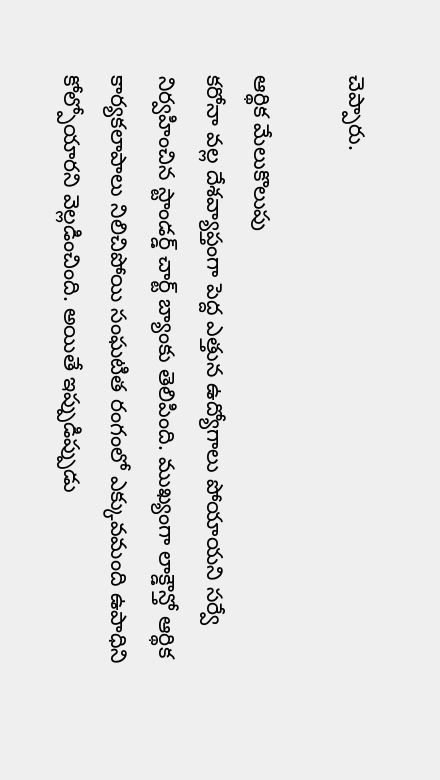చెప్పారు.

ఆర్థిక మేలుకొలుపు
కరోనా వల్ల దేశవ్యాప్తంగా పెద్ద ఎత్తున ఉద్యోగాలు పోయాయని సర్వే నిర్వహించిన స్టాండర్డ్ చార్ట్ బ్యాంకు తెలిపింది. ముఖ్యంగా లాక్డౌన్తో ఆర్థిక కార్యకలాపాలు నిలిచిపోయి సంఘటిత రంగంలో ఎక్కువమంది ఉపాధిని కోల్పోయారని వెల్లడించింది. అయితే ఇప్పుడిప్పుడు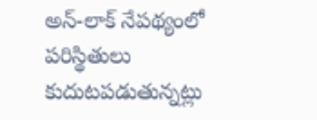అన్-లాక్ నేపథ్యంలో పరిస్థితులు కుదుటపడుతున్నట్లు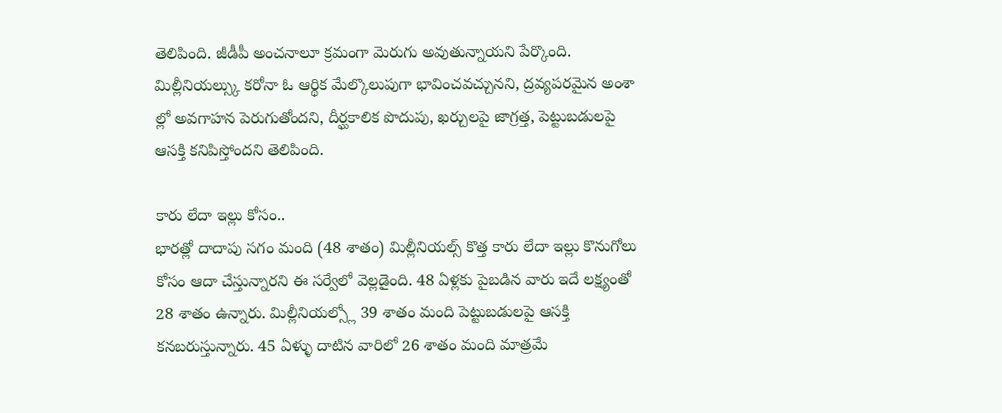తెలిపింది. జీడీపీ అంచనాలూ క్రమంగా మెరుగు అవుతున్నాయని పేర్కొంది. మిల్లీనియల్స్కు కరోనా ఓ ఆర్థిక మేల్కొలుపుగా భావించవచ్చునని, ద్రవ్యపరమైన అంశా ల్లో అవగాహన పెరుగుతోందని, దీర్ఘకాలిక పొదుపు, ఖర్చులపై జాగ్రత్త, పెట్టుబడులపై ఆసక్తి కనిపిస్తోందని తెలిపింది.

కారు లేదా ఇల్లు కోసం..
భారత్లో దాదాపు సగం మంది (48 శాతం) మిల్లీనియల్స్ కొత్త కారు లేదా ఇల్లు కొనుగోలు కోసం ఆదా చేస్తున్నారని ఈ సర్వేలో వెల్లడైంది. 48 ఏళ్లకు పైబడిన వారు ఇదే లక్ష్యంతో 28 శాతం ఉన్నారు. మిల్లీనియల్స్లో 39 శాతం మంది పెట్టుబడులపై ఆసక్తి కనబరుస్తున్నారు. 45 ఏళ్ళు దాటిన వారిలో 26 శాతం మంది మాత్రమే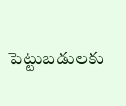పెట్టుబడులకు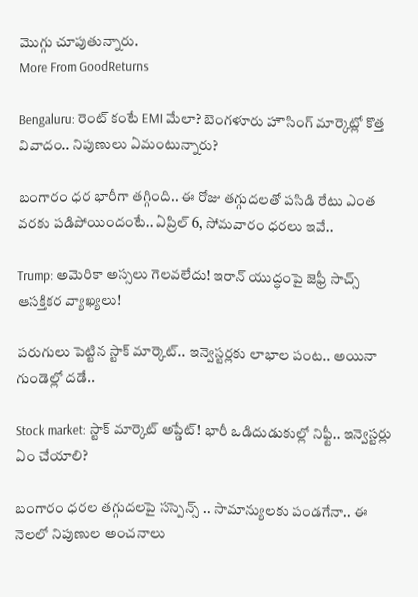మొగ్గు చూపుతున్నారు.
More From GoodReturns

Bengaluru: రెంట్ కంటే EMI మేలా? బెంగళూరు హౌసింగ్ మార్కెట్లో కొత్త వివాదం.. నిపుణులు ఏమంటున్నారు?

బంగారం ధర భారీగా తగ్గింది.. ఈ రోజు తగ్గుదలతో పసిడి రేటు ఎంత వరకు పడిపోయిందంటే.. ఏప్రిల్ 6, సోమవారం ధరలు ఇవే..

Trump: అమెరికా అస్సలు గెలవలేదు! ఇరాన్ యుద్ధంపై జెఫ్రీ సాచ్స్ ఆసక్తికర వ్యాఖ్యలు!

పరుగులు పెట్టిన స్టాక్ మార్కెట్.. ఇన్వెస్టర్లకు లాభాల పంట.. అయినా గుండెల్లో దడే..

Stock market: స్టాక్ మార్కెట్ అప్డేట్! భారీ ఒడిదుడుకుల్లో నిఫ్టీ.. ఇన్వెస్టర్లు ఏం చేయాలి?

బంగారం ధరల తగ్గుదలపై సస్పెన్స్ .. సామాన్యులకు పండగేనా.. ఈ నెలలో నిపుణుల అంచనాలు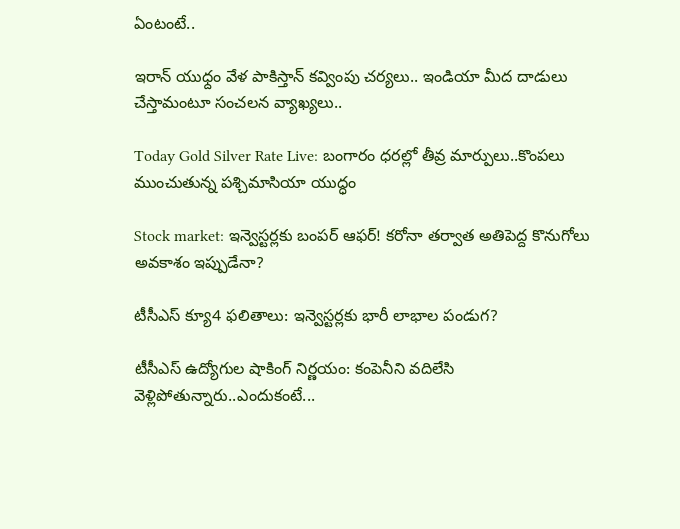ఏంటంటే..

ఇరాన్ యుధ్దం వేళ పాకిస్తాన్ కవ్వింపు చర్యలు.. ఇండియా మీద దాడులు చేస్తామంటూ సంచలన వ్యాఖ్యలు..

Today Gold Silver Rate Live: బంగారం ధరల్లో తీవ్ర మార్పులు..కొంపలు ముంచుతున్న పశ్చిమాసియా యుద్ధం

Stock market: ఇన్వెస్టర్లకు బంపర్ ఆఫర్! కరోనా తర్వాత అతిపెద్ద కొనుగోలు అవకాశం ఇప్పుడేనా?

టీసీఎస్ క్యూ4 ఫలితాలు: ఇన్వెస్టర్లకు భారీ లాభాల పండుగ?

టీసీఎస్ ఉద్యోగుల షాకింగ్ నిర్ణయం: కంపెనీని వదిలేసి వెళ్లిపోతున్నారు..ఎందుకంటే...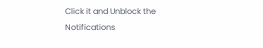Click it and Unblock the Notifications